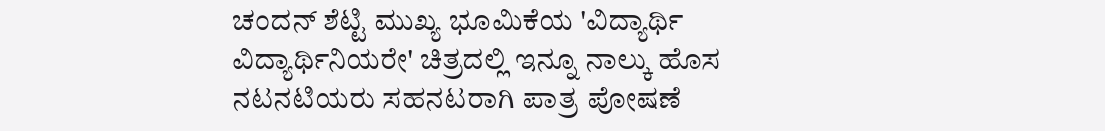ಚಂದನ್ ಶೆಟ್ಟಿ ಮುಖ್ಯ ಭೂಮಿಕೆಯ 'ವಿದ್ಯಾರ್ಥಿ ವಿದ್ಯಾರ್ಥಿನಿಯರೇ' ಚಿತ್ರದಲ್ಲಿ ಇನ್ನೂ ನಾಲ್ಕು ಹೊಸ ನಟನಟಿಯರು ಸಹನಟರಾಗಿ ಪಾತ್ರ ಪೋಷಣೆ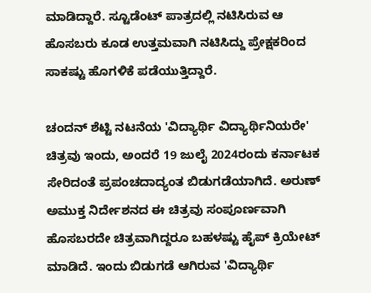ಮಾಡಿದ್ದಾರೆ. ಸ್ಟೂಡೆಂಟ್ ಪಾತ್ರದಲ್ಲಿ ನಟಿಸಿರುವ ಆ ಹೊಸಬರು ಕೂಡ ಉತ್ತಮವಾಗಿ ನಟಿಸಿದ್ದು ಪ್ರೇಕ್ಷಕರಿಂದ ಸಾಕಷ್ಟು ಹೊಗಳಿಕೆ ಪಡೆಯುತ್ತಿದ್ದಾರೆ.

ಚಂದನ್ ಶೆಟ್ಟಿ ನಟನೆಯ 'ವಿದ್ಯಾರ್ಥಿ ವಿದ್ಯಾರ್ಥಿನಿಯರೇ' ಚಿತ್ರವು ಇಂದು, ಅಂದರೆ 19 ಜುಲೈ 2024ರಂದು ಕರ್ನಾಟಕ ಸೇರಿದಂತೆ ಪ್ರಪಂಚದಾದ್ಯಂತ ಬಿಡುಗಡೆಯಾಗಿದೆ. ಅರುಣ್ ಅಮುಕ್ತ ನಿರ್ದೇಶನದ ಈ ಚಿತ್ರವು ಸಂಪೂರ್ಣವಾಗಿ ಹೊಸಬರದೇ ಚಿತ್ರವಾಗಿದ್ದರೂ ಬಹಳಷ್ಟು ಹೈಪ್ ಕ್ರಿಯೇಟ್ ಮಾಡಿದೆ. ಇಂದು ಬಿಡುಗಡೆ ಆಗಿರುವ 'ವಿದ್ಯಾರ್ಥಿ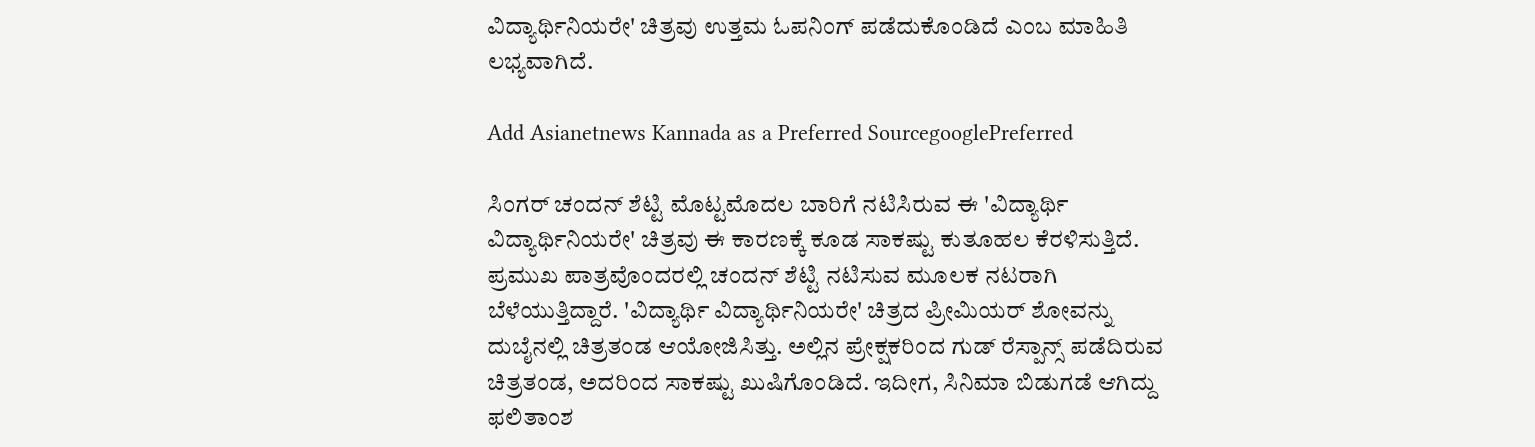ವಿದ್ಯಾರ್ಥಿನಿಯರೇ' ಚಿತ್ರವು ಉತ್ತಮ ಓಪನಿಂಗ್‌ ಪಡೆದುಕೊಂಡಿದೆ ಎಂಬ ಮಾಹಿತಿ ಲಭ್ಯವಾಗಿದೆ.

Add Asianetnews Kannada as a Preferred SourcegooglePreferred

ಸಿಂಗರ್ ಚಂದನ್ ಶೆಟ್ಟಿ ಮೊಟ್ಟಮೊದಲ ಬಾರಿಗೆ ನಟಿಸಿರುವ ಈ 'ವಿದ್ಯಾರ್ಥಿ ವಿದ್ಯಾರ್ಥಿನಿಯರೇ' ಚಿತ್ರವು ಈ ಕಾರಣಕ್ಕೆ ಕೂಡ ಸಾಕಷ್ಟು ಕುತೂಹಲ ಕೆರಳಿಸುತ್ತಿದೆ. ಪ್ರಮುಖ ಪಾತ್ರವೊಂದರಲ್ಲಿ ಚಂದನ್ ಶೆಟ್ಟಿ ನಟಿಸುವ ಮೂಲಕ ನಟರಾಗಿ ಬೆಳೆಯುತ್ತಿದ್ದಾರೆ. 'ವಿದ್ಯಾರ್ಥಿ ವಿದ್ಯಾರ್ಥಿನಿಯರೇ' ಚಿತ್ರದ ಪ್ರೀಮಿಯರ್ ಶೋವನ್ನು ದುಬೈನಲ್ಲಿ ಚಿತ್ರತಂಡ ಆಯೋಜಿಸಿತ್ತು. ಅಲ್ಲಿನ ಪ್ರೇಕ್ಷಕರಿಂದ ಗುಡ್ ರೆಸ್ಪಾನ್ಸ್‌ ಪಡೆದಿರುವ ಚಿತ್ರತಂಡ, ಅದರಿಂದ ಸಾಕಷ್ಟು ಖುಷಿಗೊಂಡಿದೆ. ಇದೀಗ, ಸಿನಿಮಾ ಬಿಡುಗಡೆ ಆಗಿದ್ದು ಫಲಿತಾಂಶ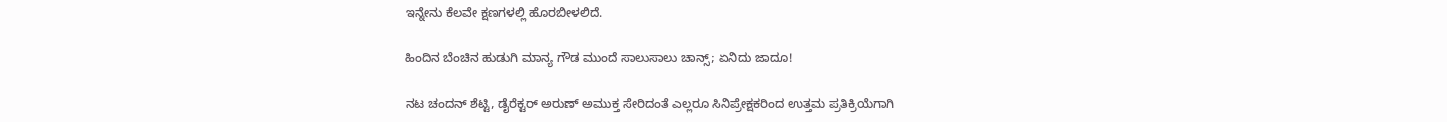ಇನ್ನೇನು ಕೆಲವೇ ಕ್ಷಣಗಳಲ್ಲಿ ಹೊರಬೀಳಲಿದೆ.

ಹಿಂದಿನ ಬೆಂಚಿನ ಹುಡುಗಿ ಮಾನ್ಯ ಗೌಡ ಮುಂದೆ ಸಾಲುಸಾಲು ಚಾನ್ಸ್; ಏನಿದು ಜಾದೂ!

ನಟ ಚಂದನ್ ಶೆಟ್ಟಿ, ಡೈರೆಕ್ಟರ್ ಅರುಣ್ ಅಮುಕ್ತ ಸೇರಿದಂತೆ ಎಲ್ಲರೂ ಸಿನಿಪ್ರೇಕ್ಷಕರಿಂದ ಉತ್ತಮ ಪ್ರತಿಕ್ರಿಯೆಗಾಗಿ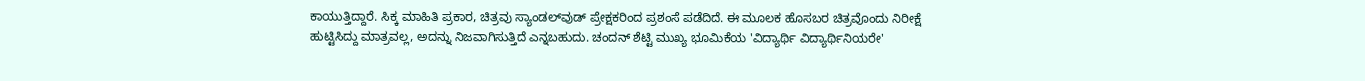ಕಾಯುತ್ತಿದ್ದಾರೆ. ಸಿಕ್ಕ ಮಾಹಿತಿ ಪ್ರಕಾರ, ಚಿತ್ರವು ಸ್ಯಾಂಡಲ್‌ವುಡ್ ಪ್ರೇಕ್ಷಕರಿಂದ ಪ್ರಶಂಸೆ ಪಡೆದಿದೆ. ಈ ಮೂಲಕ ಹೊಸಬರ ಚಿತ್ರವೊಂದು ನಿರೀಕ್ಷೆ ಹುಟ್ಟಿಸಿದ್ದು ಮಾತ್ರವಲ್ಲ, ಅದನ್ನು ನಿಜವಾಗಿಸುತ್ತಿದೆ ಎನ್ನಬಹುದು. ಚಂದನ್ ಶೆಟ್ಟಿ ಮುಖ್ಯ ಭೂಮಿಕೆಯ 'ವಿದ್ಯಾರ್ಥಿ ವಿದ್ಯಾರ್ಥಿನಿಯರೇ'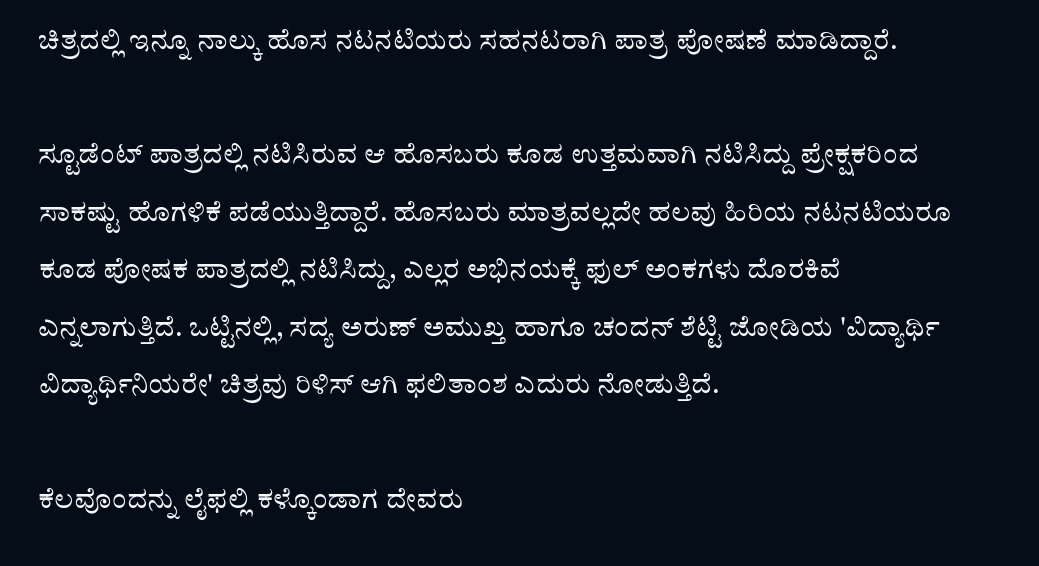ಚಿತ್ರದಲ್ಲಿ ಇನ್ನೂ ನಾಲ್ಕು ಹೊಸ ನಟನಟಿಯರು ಸಹನಟರಾಗಿ ಪಾತ್ರ ಪೋಷಣೆ ಮಾಡಿದ್ದಾರೆ.

ಸ್ಟೂಡೆಂಟ್ ಪಾತ್ರದಲ್ಲಿ ನಟಿಸಿರುವ ಆ ಹೊಸಬರು ಕೂಡ ಉತ್ತಮವಾಗಿ ನಟಿಸಿದ್ದು ಪ್ರೇಕ್ಷಕರಿಂದ ಸಾಕಷ್ಟು ಹೊಗಳಿಕೆ ಪಡೆಯುತ್ತಿದ್ದಾರೆ. ಹೊಸಬರು ಮಾತ್ರವಲ್ಲದೇ ಹಲವು ಹಿರಿಯ ನಟನಟಿಯರೂ ಕೂಡ ಪೋಷಕ ಪಾತ್ರದಲ್ಲಿ ನಟಿಸಿದ್ದು, ಎಲ್ಲರ ಅಭಿನಯಕ್ಕೆ ಫುಲ್ ಅಂಕಗಳು ದೊರಕಿವೆ ಎನ್ನಲಾಗುತ್ತಿದೆ. ಒಟ್ಟಿನಲ್ಲಿ, ಸದ್ಯ ಅರುಣ್ ಅಮುಖ್ತ ಹಾಗೂ ಚಂದನ್ ಶೆಟ್ಟಿ ಜೋಡಿಯ 'ವಿದ್ಯಾರ್ಥಿ ವಿದ್ಯಾರ್ಥಿನಿಯರೇ' ಚಿತ್ರವು ರಿಳಿಸ್ ಆಗಿ ಫಲಿತಾಂಶ ಎದುರು ನೋಡುತ್ತಿದೆ.

ಕೆಲವೊಂದನ್ನು ಲೈಫಲ್ಲಿ ಕಳ್ಕೊಂಡಾಗ ದೇವರು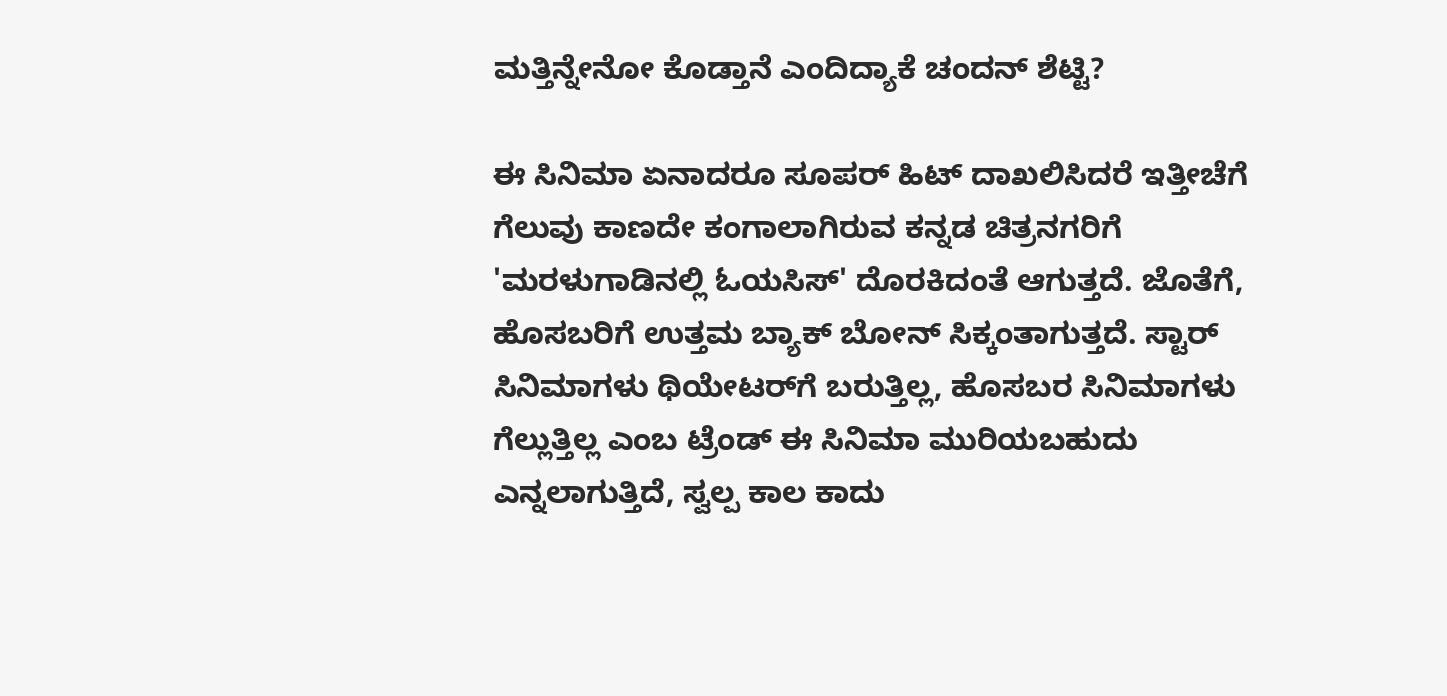ಮತ್ತಿನ್ನೇನೋ ಕೊಡ್ತಾನೆ ಎಂದಿದ್ಯಾಕೆ ಚಂದನ್ ಶೆಟ್ಟಿ?

ಈ ಸಿನಿಮಾ ಏನಾದರೂ ಸೂಪರ್ ಹಿಟ್ ದಾಖಲಿಸಿದರೆ ಇತ್ತೀಚೆಗೆ ಗೆಲುವು ಕಾಣದೇ ಕಂಗಾಲಾಗಿರುವ ಕನ್ನಡ ಚಿತ್ರನಗರಿಗೆ 'ಮರಳುಗಾಡಿನಲ್ಲಿ ಓಯಸಿಸ್' ದೊರಕಿದಂತೆ ಆಗುತ್ತದೆ. ಜೊತೆಗೆ, ಹೊಸಬರಿಗೆ ಉತ್ತಮ ಬ್ಯಾಕ್ ಬೋನ್ ಸಿಕ್ಕಂತಾಗುತ್ತದೆ. ಸ್ಟಾರ್ ಸಿನಿಮಾಗಳು ಥಿಯೇಟರ್‌ಗೆ ಬರುತ್ತಿಲ್ಲ, ಹೊಸಬರ ಸಿನಿಮಾಗಳು ಗೆಲ್ಲುತ್ತಿಲ್ಲ ಎಂಬ ಟ್ರೆಂಡ್ ಈ ಸಿನಿಮಾ ಮುರಿಯಬಹುದು ಎನ್ನಲಾಗುತ್ತಿದೆ, ಸ್ವಲ್ಪ ಕಾಲ ಕಾದು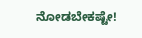ನೋಡಬೇಕಷ್ಟೇ!